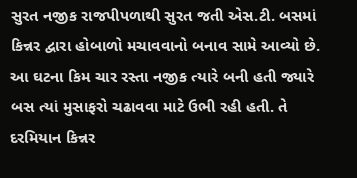સુરત નજીક રાજપીપળાથી સુરત જતી એસ.ટી. બસમાં કિન્નર દ્વારા હોબાળો મચાવવાનો બનાવ સામે આવ્યો છે. આ ઘટના કિમ ચાર રસ્તા નજીક ત્યારે બની હતી જ્યારે બસ ત્યાં મુસાફરો ચઢાવવા માટે ઉભી રહી હતી. તે દરમિયાન કિન્નર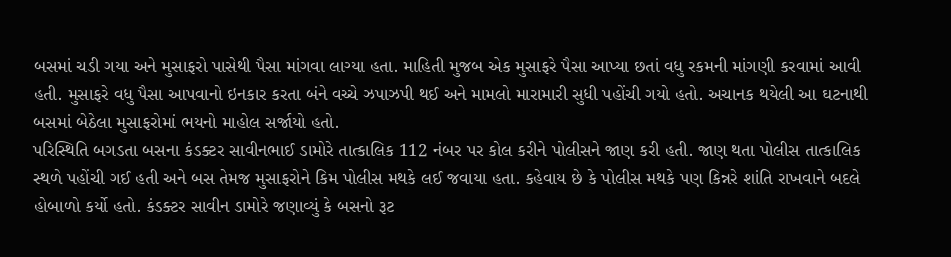બસમાં ચડી ગયા અને મુસાફરો પાસેથી પૈસા માંગવા લાગ્યા હતા. માહિતી મુજબ એક મુસાફરે પૈસા આપ્યા છતાં વધુ રકમની માંગણી કરવામાં આવી હતી. મુસાફરે વધુ પૈસા આપવાનો ઇનકાર કરતા બંને વચ્ચે ઝપાઝપી થઈ અને મામલો મારામારી સુધી પહોંચી ગયો હતો. અચાનક થયેલી આ ઘટનાથી બસમાં બેઠેલા મુસાફરોમાં ભયનો માહોલ સર્જાયો હતો.
પરિસ્થિતિ બગડતા બસના કંડક્ટર સાવીનભાઈ ડામોરે તાત્કાલિક 112 નંબર પર કોલ કરીને પોલીસને જાણ કરી હતી. જાણ થતા પોલીસ તાત્કાલિક સ્થળે પહોંચી ગઈ હતી અને બસ તેમજ મુસાફરોને કિમ પોલીસ મથકે લઈ જવાયા હતા. કહેવાય છે કે પોલીસ મથકે પણ કિન્નરે શાંતિ રાખવાને બદલે હોબાળો કર્યો હતો. કંડક્ટર સાવીન ડામોરે જણાવ્યું કે બસનો રૂટ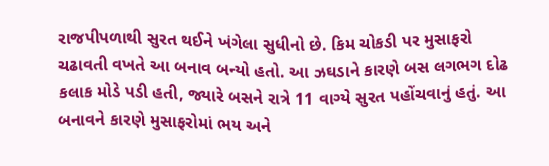રાજપીપળાથી સુરત થઈને ખંગેલા સુધીનો છે. કિમ ચોકડી પર મુસાફરો ચઢાવતી વખતે આ બનાવ બન્યો હતો. આ ઝઘડાને કારણે બસ લગભગ દોઢ કલાક મોડે પડી હતી, જ્યારે બસને રાત્રે 11 વાગ્યે સુરત પહોંચવાનું હતું. આ બનાવને કારણે મુસાફરોમાં ભય અને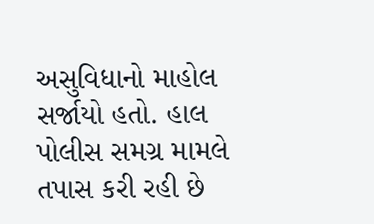અસુવિધાનો માહોલ સર્જાયો હતો. હાલ પોલીસ સમગ્ર મામલે તપાસ કરી રહી છે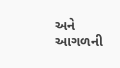અને આગળની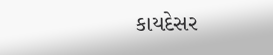કાયદેસર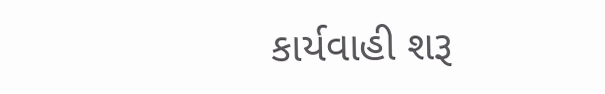કાર્યવાહી શરૂ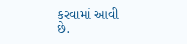કરવામાં આવી છે.